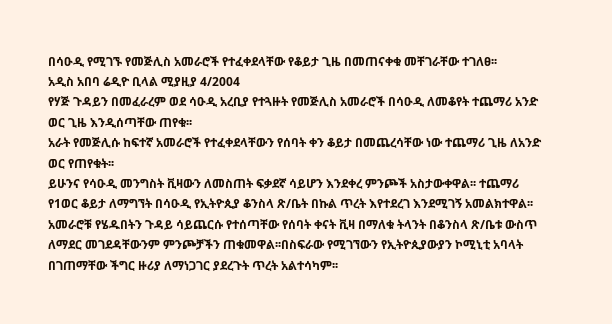በሳዑዲ የሚገኙ የመጅሊስ አመራሮች የተፈቀደላቸው የቆይታ ጊዜ በመጠናቀቁ መቸገራቸው ተገለፀ፡፡
አዲስ አበባ ሬዲዮ ቢላል ሚያዚያ 4/2004
የሃጅ ጉዳይን በመፈራረም ወደ ሳዑዲ አረቢያ የተጓዙት የመጅሊስ አመራሮች በሳዑዲ ለመቆየት ተጨማሪ አንድ ወር ጊዜ እንዲሰጣቸው ጠየቁ፡፡
አራት የመጅሊሱ ከፍተኛ አመራሮች የተፈቀደላቸውን የሰባት ቀን ቆይታ በመጨረሳቸው ነው ተጨማሪ ጊዜ ለአንድ ወር የጠየቁት፡፡
ይሁንና የሳዑዲ መንግስት ቪዛውን ለመስጠት ፍቃደኛ ሳይሆን እንደቀረ ምንጮች አስታውቀዋል፡፡ ተጨማሪ የ1ወር ቆይታ ለማግኘት በሳዑዲ የኢትዮጲያ ቆንስላ ጽ/ቤት በኩል ጥረት እየተደረገ እንደሚገኝ አመልክተዋል፡፡
አመራሮቹ የሄዱበትን ጉዳይ ሳይጨርሱ የተሰጣቸው የሰባት ቀናት ቪዛ በማለቁ ትላንት በቆንስላ ጽ/ቤቱ ውስጥ ለማደር መገደዳቸውንም ምንጮቻችን ጠቁመዋል፡፡በስፍራው የሚገኘውን የኢትዮጲያውያን ኮሚኒቲ አባላት በገጠማቸው ችግር ዙሪያ ለማነጋገር ያደረጉት ጥረት አልተሳካም፡፡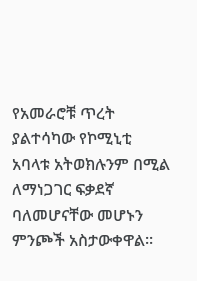የአመራሮቹ ጥረት ያልተሳካው የኮሚኒቲ አባላቱ አትወክሉንም በሚል ለማነጋገር ፍቃደኛ ባለመሆናቸው መሆኑን ምንጮች አስታውቀዋል፡፡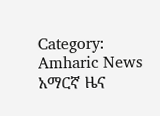Category: Amharic News አማርኛ ዜና